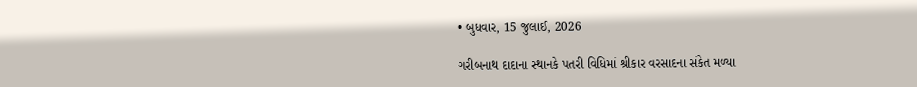• બુધવાર, 15 જુલાઈ, 2026

ગરીબનાથ દાદાના સ્થાનકે પતરી વિધિમાં શ્રીકાર વરસાદના સંકેત મળ્યા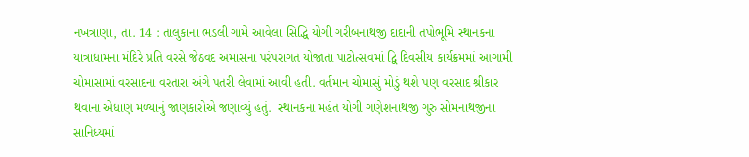નખત્રાણા, તા. 14 : તાલુકાના ભડલી ગામે આવેલા સિદ્ધિ યોગી ગરીબનાથજી દાદાની તપોભૂમિ સ્થાનકના યાત્રાધામના મંદિરે પ્રતિ વરસે જેઠવદ અમાસના પરંપરાગત યોજાતા પાટોત્સવમાં દ્વિ દિવસીય કાર્યક્રમમાં આગામી ચોમાસામાં વરસાદના વરતારા અંગે પતરી લેવામાં આવી હતી. વર્તમાન ચોમાસું મોડું થશે પણ વરસાદ શ્રીકાર થવાના એધાણ મળ્યાનું જાણકારોએ જણાવ્યું હતું.  સ્થાનકના મહંત યોગી ગણેશનાથજી ગુરુ સોમનાથજીના સાનિધ્યમાં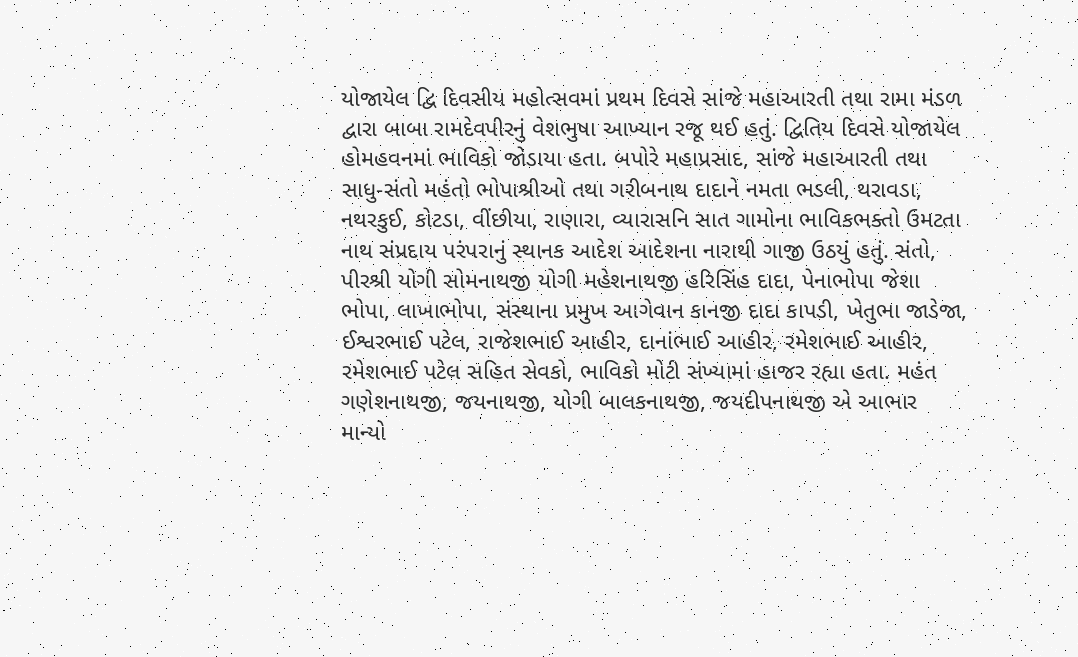યોજાયેલ દ્વિ દિવસીય મહોત્સવમાં પ્રથમ દિવસે સાંજે મહાઆરતી તથા રામા મંડળ દ્વારા બાબા રામદેવપીરનું વેશભુષા આખ્યાન રજૂ થઈ હતું. દ્વિતિય દિવસે યોજાયેલ હોમહવનમાં ભાવિકો જોડાયા હતા. બપોરે મહાપ્રસાદ, સાંજે મહાઆરતી તથા સાધુ-સંતો મહંતો ભોપાશ્રીઓ તથા ગરીબનાથ દાદાને નમતા ભડલી, થરાવડા, નથરકુઈ, કોટડા, વીંછીયા, રાણારા, વ્યારાસનિ સાત ગામોના ભાવિકભક્તો ઉમટતા નાથ સંપ્રદાય પરંપરાનું સ્થાનક આદેશ આદેશના નારાથી ગાજી ઉઠયું હતું. સંતો, પીરશ્રી યોગી સોમનાથજી યોગી મહેશનાથજી હરિસિંહ દાદા, પેનાભોપા જેશા ભોપા, લાખાભોપા, સંસ્થાના પ્રમુખ આગેવાન કાનજી દાદા કાપડી, ખેતુભા જાડેજા, ઈશ્વરભાઈ પટેલ, રાજેશભાઈ આહીર, દાનાંભાઈ આહીર, રમેશભાઈ આહીર, રમેશભાઈ પટેલ સહિત સેવકો, ભાવિકો મોટી સંખ્યામાં હાજર રહ્યા હતા. મહંત ગણેશનાથજી, જયનાથજી, યોગી બાલકનાથજી, જયદીપનાથજી એ આભાર માન્યો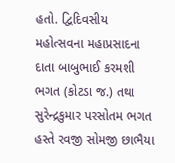હતો. દ્વિદિવસીય મહોત્સવના મહાપ્રસાદના દાતા બાબુભાઈ કરમશી ભગત (કોટડા જ.) તથા સુરેન્દ્રકુમાર પરસોતમ ભગત હસ્તે રવજી સોમજી છાભૈયા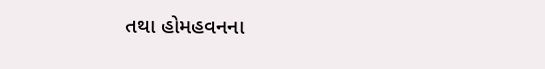તથા હોમહવનના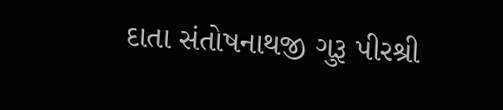દાતા સંતોષનાથજી ગુરૂ પીરશ્રી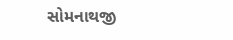સોમનાથજી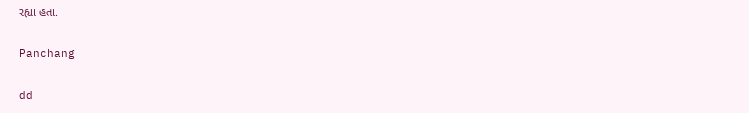રહ્યા હતા.

Panchang

dd